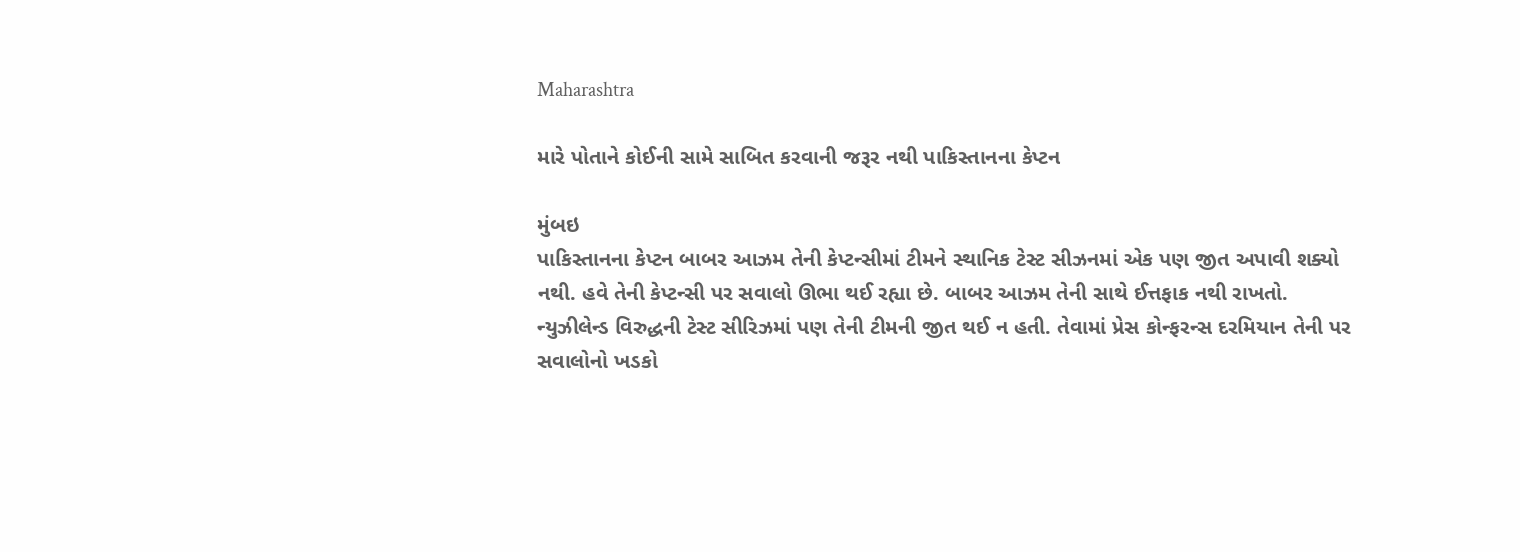Maharashtra

મારે પોતાને કોઈની સામે સાબિત કરવાની જરૂર નથી પાકિસ્તાનના કેપ્ટન

મુંબઇ
પાકિસ્તાનના કેપ્ટન બાબર આઝમ તેની કેપ્ટન્સીમાં ટીમને સ્થાનિક ટેસ્ટ સીઝનમાં એક પણ જીત અપાવી શક્યો નથી. હવે તેની કેપ્ટન્સી પર સવાલો ઊભા થઈ રહ્યા છે. બાબર આઝમ તેની સાથે ઈત્તફાક નથી રાખતો. ન્યુઝીલેન્ડ વિરુદ્ધની ટેસ્ટ સીરિઝમાં પણ તેની ટીમની જીત થઈ ન હતી. તેવામાં પ્રેસ કોન્ફરન્સ દરમિયાન તેની પર સવાલોનો ખડકો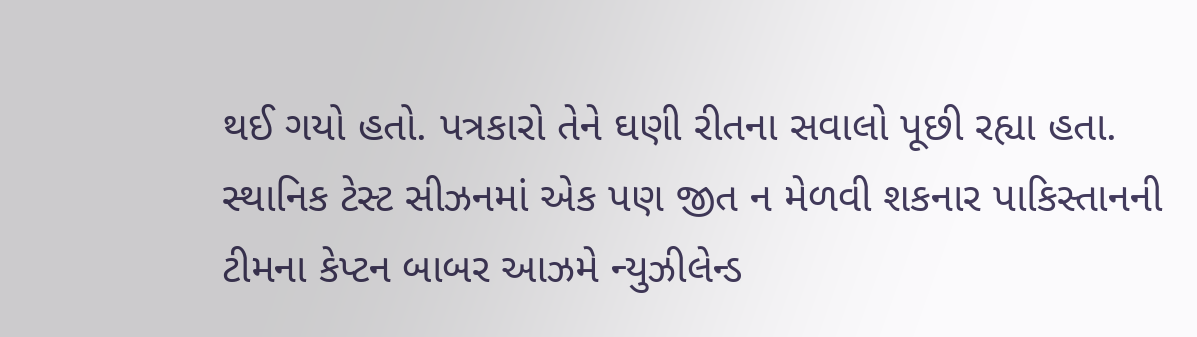થઈ ગયો હતો. પત્રકારો તેને ઘણી રીતના સવાલો પૂછી રહ્યા હતા. સ્થાનિક ટેસ્ટ સીઝનમાં એક પણ જીત ન મેળવી શકનાર પાકિસ્તાનની ટીમના કેપ્ટન બાબર આઝમે ન્યુઝીલેન્ડ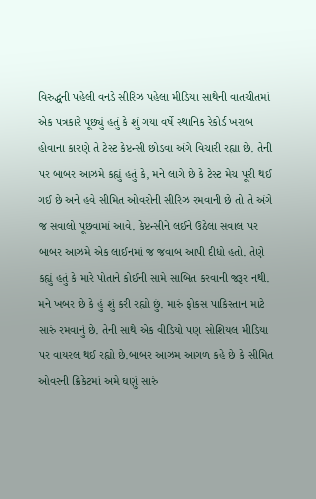વિરુદ્ધની પહેલી વનડે સીરિઝ પહેલા મીડિયા સાથેની વાતચીતમાં એક પત્રકારે પૂછ્યું હતું કે શું ગયા વર્ષે સ્થાનિક રેકોર્ડ ખરાબ હોવાના કારણે તે ટેસ્ટ કેપ્ટન્સી છોડવા અંગે વિચારી રહ્યા છે. તેની પર બાબર આઝમે કહ્યું હતું કે, મને લાગે છે કે ટેસ્ટ મેચ પૂરી થઈ ગઈ છે અને હવે સીમિત ઓવરોની સીરિઝ રમવાની છે તો તે અંગે જ સવાલો પૂછવામાં આવે. કેપ્ટન્સીને લઈને ઉઠેલા સવાલ પર બાબર આઝમે એક લાઈનમાં જ જવાબ આપી દીધો હતો. તેણે કહ્યું હતું કે મારે પોતાને કોઈની સામે સાબિત કરવાની જરૂર નથી. મને ખબર છે કે હું શું કરી રહ્યો છું. મારું ફોકસ પાકિસ્તાન માટે સારું રમવાનું છે. તેની સાથે એક વીડિયો પણ સોશિયલ મીડિયા પર વાયરલ થઈ રહ્યો છે.બાબર આઝમ આગળ કહે છે કે સીમિત ઓવરની ક્રિકેટમાં અમે ઘણું સારું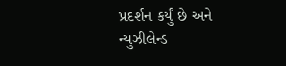પ્રદર્શન કર્યું છે અને ન્યુઝીલેન્ડ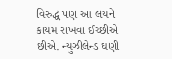વિરુદ્ધ પણ આ લયને કાયમ રાખવા ઈચ્છીએ છીએ. ન્યુઝીલેન્ડ ઘણી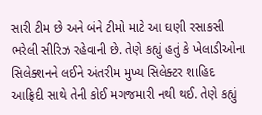સારી ટીમ છે અને બંને ટીમો માટે આ ઘણી રસાકસી ભરેલી સીરિઝ રહેવાની છે. તેણે કહ્યું હતું કે ખેલાડીઓના સિલેક્શનને લઈને અંતરીમ મુખ્ય સિલેક્ટર શાહિદ આફ્રિદી સાથે તેની કોઈ મગજમારી નથી થઈ. તેણે કહ્યું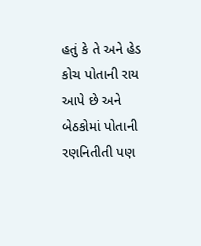હતું કે તે અને હેડ કોચ પોતાની રાય આપે છે અને બેઠકોમાં પોતાની રણનિતીતી પણ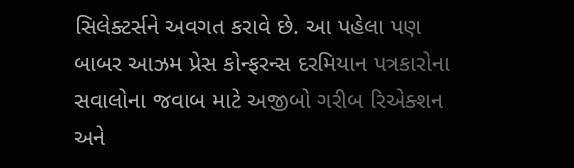સિલેક્ટર્સને અવગત કરાવે છે. આ પહેલા પણ બાબર આઝમ પ્રેસ કોન્ફરન્સ દરમિયાન પત્રકારોના સવાલોના જવાબ માટે અજીબો ગરીબ રિએક્શન અને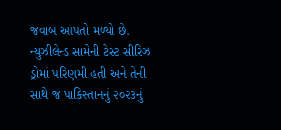જવાબ આપતો મળ્યો છે. ન્યુઝીલેન્ડ સામેની ટેસ્ટ સીરિઝ ડ્રોમાં પરિણમી હતી અને તેની સાથે જ પાકિસ્તાનનું ૨૦૨૩નું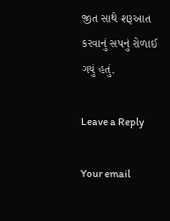જીત સાથે શરૂઆત કરવાનું સપનું રોળાઈ ગયું હતું.

Leave a Reply

Your email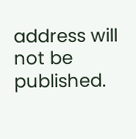address will not be published.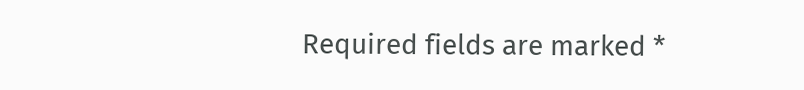Required fields are marked *